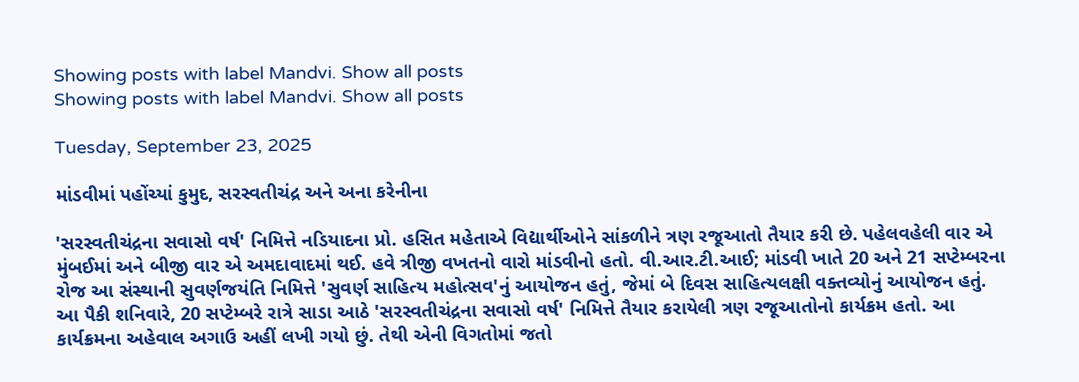Showing posts with label Mandvi. Show all posts
Showing posts with label Mandvi. Show all posts

Tuesday, September 23, 2025

માંડવીમાં પહોંચ્યાં કુમુદ, સરસ્વતીચંદ્ર અને અના કરેનીના

'સરસ્વતીચંદ્રના સવાસો વર્ષ' નિમિત્તે નડિયાદના પ્રો. હસિત મહેતાએ વિદ્યાર્થીઓને સાંકળીને ત્રણ રજૂઆતો તૈયાર કરી છે. પહેલવહેલી વાર એ મુંબઈમાં અને બીજી વાર એ અમદાવાદમાં થઈ. હવે ત્રીજી વખતનો વારો માંડવીનો હતો. વી.આર.ટી.આઈ; માંડવી ખાતે 20 અને 21 સપ્ટેમ્બરના રોજ આ સંસ્થાની સુવર્ણજયંતિ નિમિત્તે 'સુવર્ણ સાહિત્ય મહોત્સવ'નું આયોજન હતું, જેમાં બે દિવસ સાહિત્યલક્ષી વક્તવ્યોનું આયોજન હતું. આ પૈકી શનિવારે, 20 સપ્ટેમ્બરે રાત્રે સાડા આઠે 'સરસ્વતીચંદ્રના સવાસો વર્ષ' નિમિત્તે તૈયાર કરાયેલી ત્રણ રજૂઆતોનો કાર્યક્રમ હતો. આ કાર્યક્રમના અહેવાલ અગાઉ અહીં લખી ગયો છું. તેથી એની વિગતોમાં જતો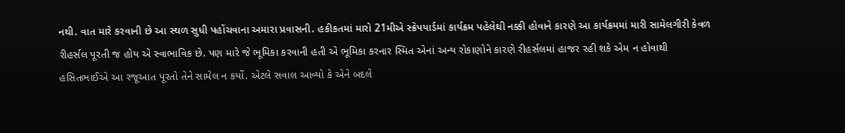નથી. વાત મારે કરવાની છે આ સ્થળ સુધી પહોંચવાના અમારા પ્રવાસની. હકીકતમાં મારો 21મીએ સ્ક્રેપયાર્ડમાં કાર્યક્રમ પહેલેથી નક્કી હોવાને કારણે આ કાર્યક્રમમાં મારી સામેલગીરી કેવળ રીહર્સલ પૂરતી જ હોય એ સ્વાભાવિક છે. પણ મારે જે ભૂમિકા કરવાની હતી એ ભૂમિકા કરનાર સ્મિત એનાં અન્ય રોકાણોને કારણે રીહર્સલમાં હાજર રહી શકે એમ ન હોવાથી હસિતભાઈએ આ રજૂઆત પૂરતો તેને સામેલ ન કર્યો. એટલે સવાલ આવ્યો કે એને બદલે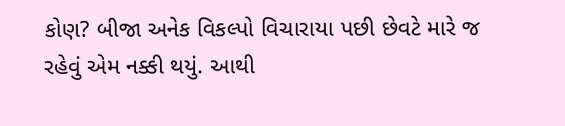કોણ? બીજા અનેક વિકલ્પો વિચારાયા પછી છેવટે મારે જ રહેવું એમ નક્કી થયું. આથી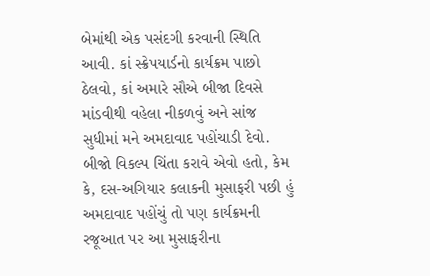બેમાંથી એક પસંદગી કરવાની સ્થિતિ આવી. કાં સ્ક્રેપયાર્ડનો કાર્યક્રમ પાછો ઠેલવો, કાં અમારે સૌએ બીજા દિવસે માંડવીથી વહેલા નીકળવું અને સાંજ સુધીમાં મને અમદાવાદ પહોંચાડી દેવો. બીજો વિકલ્પ ચિંતા કરાવે એવો હતો, કેમ કે, દસ-અગિયાર કલાકની મુસાફરી પછી હું અમદાવાદ પહોંચું તો પણ કાર્યક્રમની રજૂઆત પર આ મુસાફરીના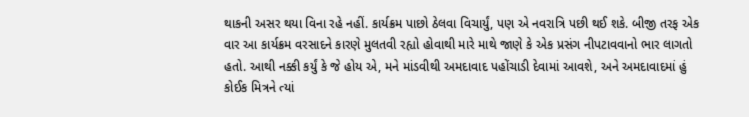થાકની અસર થયા વિના રહે નહીં. કાર્યક્રમ પાછો ઠેલવા વિચાર્યું, પણ એ નવરાત્રિ પછી થઈ શકે. બીજી તરફ એક વાર આ કાર્યક્રમ વરસાદને કારણે મુલતવી રહ્યો હોવાથી મારે માથે જાણે કે એક પ્રસંગ નીપટાવવાનો ભાર લાગતો હતો. આથી નક્કી કર્યું કે જે હોય એ, મને માંડવીથી અમદાવાદ પહોંચાડી દેવામાં આવશે, અને અમદાવાદમાં હું કોઈક મિત્રને ત્યાં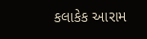કલાકેક આરામ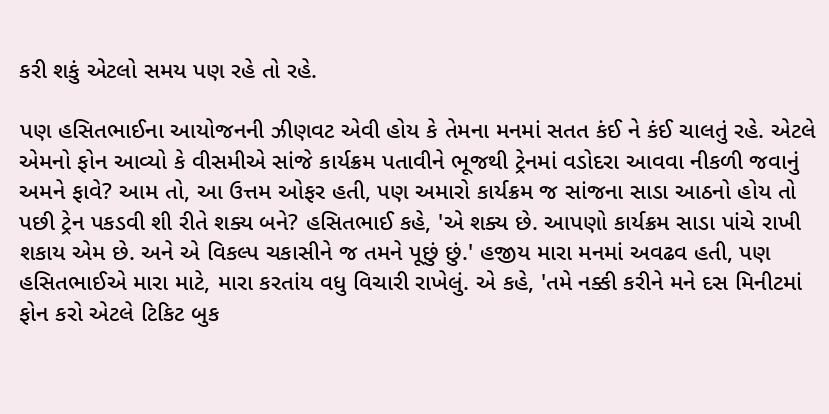કરી શકું એટલો સમય પણ રહે તો રહે.

પણ હસિતભાઈના આયોજનની ઝીણવટ એવી હોય કે તેમના મનમાં સતત કંઈ ને કંઈ ચાલતું રહે. એટલે એમનો ફોન આવ્યો કે વીસમીએ સાંજે કાર્યક્રમ પતાવીને ભૂજથી ટ્રેનમાં વડોદરા આવવા નીકળી જવાનું અમને ફાવે? આમ તો, આ ઉત્તમ ઓફર હતી, પણ અમારો કાર્યક્રમ જ સાંજના સાડા આઠનો હોય તો પછી ટ્રેન પકડવી શી રીતે શક્ય બને? હસિતભાઈ કહે, 'એ શક્ય છે. આપણો કાર્યક્રમ સાડા પાંચે રાખી શકાય એમ છે. અને એ વિકલ્પ ચકાસીને જ તમને પૂછું છું.' હજીય મારા મનમાં અવઢવ હતી, પણ હસિતભાઈએ મારા માટે, મારા કરતાંય વધુ વિચારી રાખેલું. એ કહે, 'તમે નક્કી કરીને મને દસ મિનીટમાં ફોન કરો એટલે ટિકિટ બુક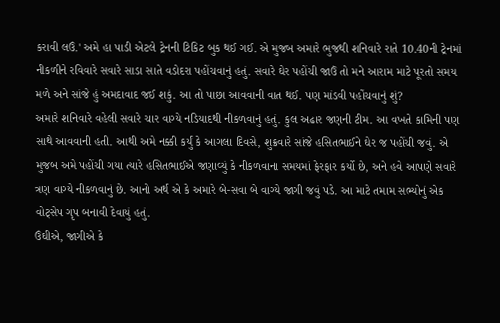કરાવી લઉં.' અમે હા પાડી એટલે ટ્રેનની ટિકિટ બુક થઈ ગઈ. એ મુજબ અમારે ભુજથી શનિવારે રાતે 10.40ની ટ્રેનમાં નીકળીને રવિવારે સવારે સાડા સાતે વડોદરા પહોંચવાનું હતું. સવારે ઘેર પહોંચી જાઉં તો મને આરામ માટે પૂરતો સમય મળે અને સાંજે હું અમદાવાદ જઈ શકું. આ તો પાછા આવવાની વાત થઈ. પણ માંડવી પહોંચવાનું શું?
અમારે શનિવારે વહેલી સવારે ચાર વાગ્યે નડિયાદથી નીકળવાનું હતું. કુલ અઢાર જણની ટીમ. આ વખતે કામિની પણ સાથે આવવાની હતી. આથી અમે નક્કી કર્યું કે આગલા દિવસે, શુક્રવારે સાંજે હસિતભાઈને ઘેર જ પહોંચી જવું. એ મુજબ અમે પહોંચી ગયા ત્યારે હસિતભાઈએ જણાવ્યું કે નીકળવાના સમયમાં ફેરફાર કર્યો છે, અને હવે આપણે સવારે ત્રણ વાગ્યે નીકળવાનું છે. આનો અર્થ એ કે અમારે બે-સવા બે વાગ્યે જાગી જવું પડે. આ માટે તમામ સભ્યોનું એક વોટ્સેપ ગૃપ બનાવી દેવાયું હતું.
ઉંઘીએ, જાગીએ કે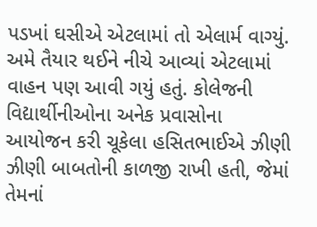પડખાં ઘસીએ એટલામાં તો એલાર્મ વાગ્યું. અમે તૈયાર થઈને નીચે આવ્યાં એટલામાં વાહન પણ આવી ગયું હતું. કોલેજની વિદ્યાર્થીનીઓના અનેક પ્રવાસોના આયોજન કરી ચૂકેલા હસિતભાઈએ ઝીણી ઝીણી બાબતોની કાળજી રાખી હતી, જેમાં તેમનાં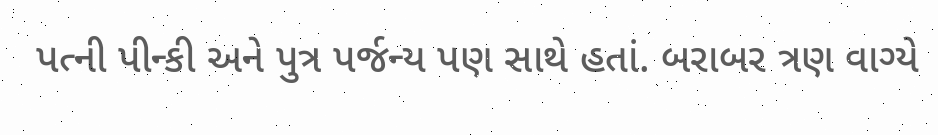પત્ની પીન્કી અને પુત્ર પર્જન્ય પણ સાથે હતાં. બરાબર ત્રણ વાગ્યે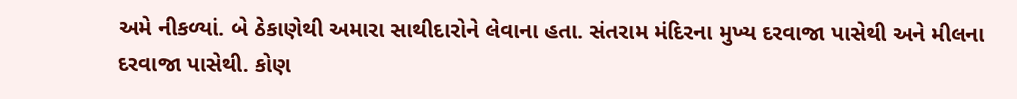અમે નીકળ્યાં. બે ઠેકાણેથી અમારા સાથીદારોને લેવાના હતા. સંતરામ મંદિરના મુખ્ય દરવાજા પાસેથી અને મીલના દરવાજા પાસેથી. કોણ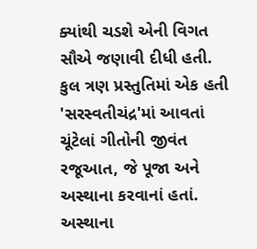ક્યાંથી ચડશે એની વિગત સૌએ જણાવી દીધી હતી.
કુલ ત્રણ પ્રસ્તુતિમાં એક હતી 'સરસ્વતીચંદ્ર'માં આવતાં ચૂંટેલાં ગીતોની જીવંત રજૂઆત, જે પૂજા અને અસ્થાના કરવાનાં હતાં. અસ્થાના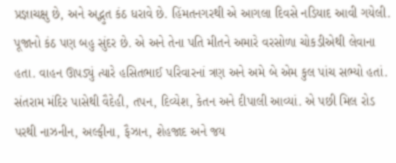પ્રજ્ઞાચક્ષુ છે, અને અદ્ભુત કંઠ ધરાવે છે. હિંમતનગરથી એ આગલા દિવસે નડિયાદ આવી ગયેલી. પૂજાનો કંઠ પણ બહુ સુંદર છે. એ અને તેના પતિ મીતને અમારે વરસોળા ચોકડીએથી લેવાના હતા. વાહન ઊપડ્યું ત્યારે હસિતભાઈ પરિવારનાં ત્રણ અને અમે બે એમ કુલ પાંચ સભ્યો હતાં. સંતરામ મંદિર પાસેથી વૈદેહી, તપન, દિવ્યેશ, કેતન અને દીપાલી આવ્યાં. એ પછી મિલ રોડ પરથી નાઝનીન, અલ્ફીના, ફૈઝાન, શેહજાદ અને જય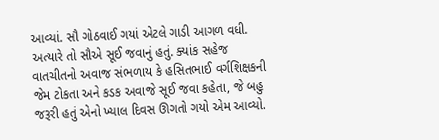આવ્યાં. સૌ ગોઠવાઈ ગયાં એટલે ગાડી આગળ વધી. અત્યારે તો સૌએ સૂઈ જવાનું હતું. ક્યાંક સહેજ વાતચીતનો અવાજ સંભળાય કે હસિતભાઈ વર્ગશિક્ષકની જેમ ટોકતા અને કડક અવાજે સૂઈ જવા કહેતા, જે બહુ જરૂરી હતું એનો ખ્યાલ દિવસ ઊગતો ગયો એમ આવ્યો.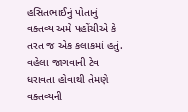હસિતભાઈનું પોતાનું વક્તવ્ય અમે પહોંચીએ કે તરત જ એક કલાકમાં હતું. વહેલા જાગવાની ટેવ ધરાવતા હોવાથી તેમણે વક્તવ્યની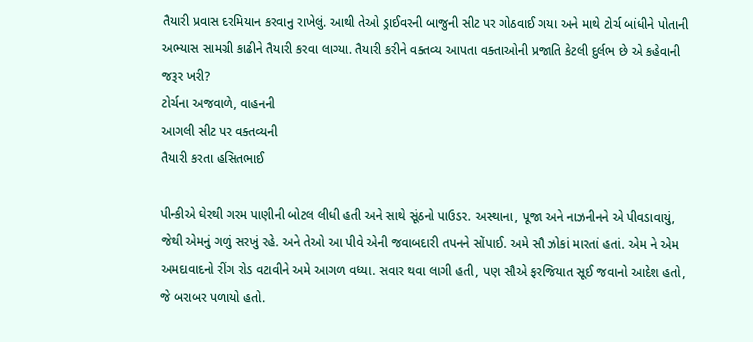તૈયારી પ્રવાસ દરમિયાન કરવાનુ રાખેલું. આથી તેઓ ડ્રાઈવરની બાજુની સીટ પર ગોઠવાઈ ગયા અને માથે ટોર્ચ બાંધીને પોતાની અભ્યાસ સામગ્રી કાઢીને તૈયારી કરવા લાગ્યા. તૈયારી કરીને વક્તવ્ય આપતા વક્તાઓની પ્રજાતિ કેટલી દુર્લભ છે એ કહેવાની જરૂર ખરી?
ટોર્ચના અજવાળે, વાહનની
આગલી સીટ પર વક્તવ્યની
તૈયારી કરતા હસિતભાઈ

પીન્કીએ ઘેરથી ગરમ પાણીની બોટલ લીધી હતી અને સાથે સૂંઠનો પાઉડર. અસ્થાના, પૂજા અને નાઝનીનને એ પીવડાવાયું, જેથી એમનું ગળું સરખું રહે. અને તેઓ આ પીવે એની જવાબદારી તપનને સોંપાઈ. અમે સૌ ઝોકાં મારતાં હતાં. એમ ને એમ અમદાવાદનો રીંગ રોડ વટાવીને અમે આગળ વધ્યા. સવાર થવા લાગી હતી, પણ સૌએ ફરજિયાત સૂઈ જવાનો આદેશ હતો, જે બરાબર પળાયો હતો.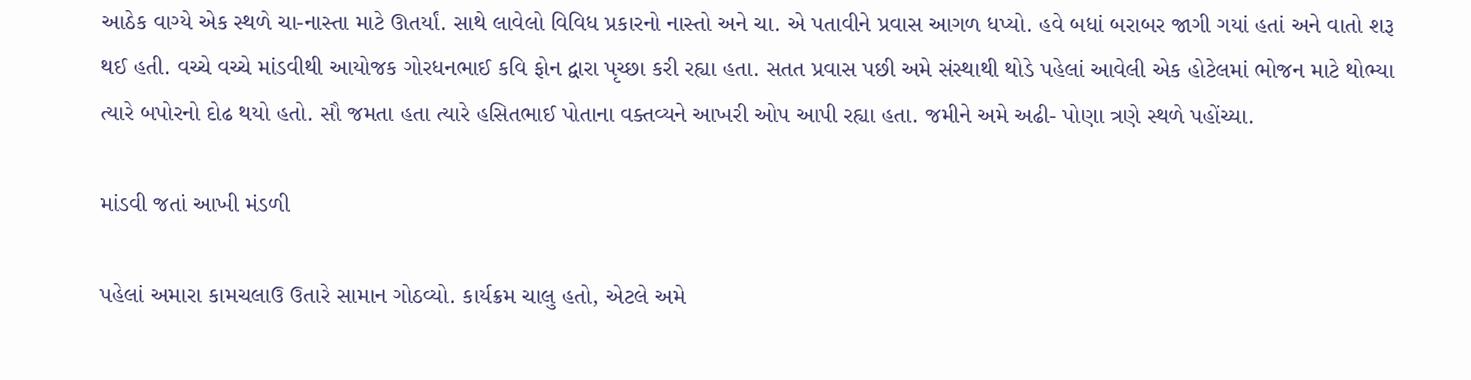આઠેક વાગ્યે એક સ્થળે ચા-નાસ્તા માટે ઊતર્યાં. સાથે લાવેલો વિવિધ પ્રકારનો નાસ્તો અને ચા. એ પતાવીને પ્રવાસ આગળ ધપ્યો. હવે બધાં બરાબર જાગી ગયાં હતાં અને વાતો શરૂ થઈ હતી. વચ્ચે વચ્ચે માંડવીથી આયોજક ગોરધનભાઈ કવિ ફોન દ્વારા પૃચ્છા કરી રહ્યા હતા. સતત પ્રવાસ પછી અમે સંસ્થાથી થોડે પહેલાં આવેલી એક હોટેલમાં ભોજન માટે થોભ્યા ત્યારે બપોરનો દોઢ થયો હતો. સૌ જમતા હતા ત્યારે હસિતભાઈ પોતાના વક્તવ્યને આખરી ઓપ આપી રહ્યા હતા. જમીને અમે અઢી- પોણા ત્રણે સ્થળે પહોંચ્યા.

માંડવી જતાં આખી મંડળી

પહેલાં અમારા કામચલાઉ ઉતારે સામાન ગોઠવ્યો. કાર્યક્રમ ચાલુ હતો, એટલે અમે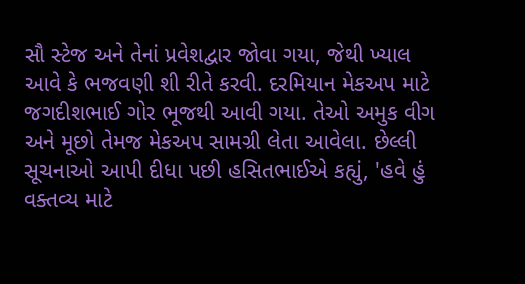સૌ સ્ટેજ અને તેનાં પ્રવેશદ્વાર જોવા ગયા, જેથી ખ્યાલ આવે કે ભજવણી શી રીતે કરવી. દરમિયાન મેકઅપ માટે જગદીશભાઈ ગોર ભૂજથી આવી ગયા. તેઓ અમુક વીગ અને મૂછો તેમજ મેકઅપ સામગ્રી લેતા આવેલા. છેલ્લી સૂચનાઓ આપી દીધા પછી હસિતભાઈએ કહ્યું, 'હવે હું વક્તવ્ય માટે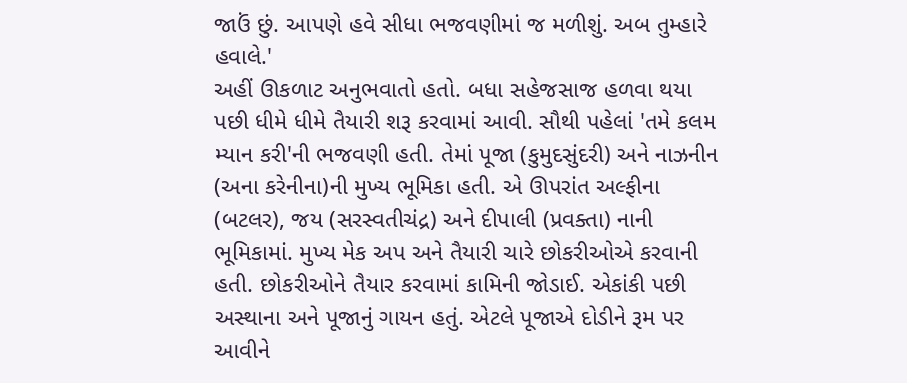જાઉં છું. આપણે હવે સીધા ભજવણીમાં જ મળીશું. અબ તુમ્હારે હવાલે.'
અહીં ઊકળાટ અનુભવાતો હતો. બધા સહેજસાજ હળવા થયા પછી ધીમે ધીમે તૈયારી શરૂ કરવામાં આવી. સૌથી પહેલાં 'તમે કલમ મ્યાન કરી'ની ભજવણી હતી. તેમાં પૂજા (કુમુદસુંદરી) અને નાઝનીન (અના કરેનીના)ની મુખ્ય ભૂમિકા હતી. એ ઊપરાંત અલ્ફીના (બટલર), જય (સરસ્વતીચંદ્ર) અને દીપાલી (પ્રવક્તા) નાની ભૂમિકામાં. મુખ્ય મેક અપ અને તૈયારી ચારે છોકરીઓએ કરવાની હતી. છોકરીઓને તૈયાર કરવામાં કામિની જોડાઈ. એકાંકી પછી અસ્થાના અને પૂજાનું ગાયન હતું. એટલે પૂજાએ દોડીને રૂમ પર આવીને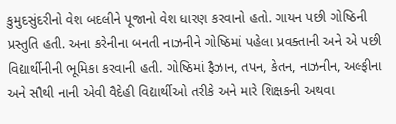કુમુદસુંદરીનો વેશ બદલીને પૂજાનો વેશ ધારણ કરવાનો હતો. ગાયન પછી ગોષ્ઠિની પ્રસ્તુતિ હતી. અના કરેનીના બનતી નાઝનીને ગોષ્ઠિમાં પહેલા પ્રવક્તાની અને એ પછી વિદ્યાર્થીનીની ભૂમિકા કરવાની હતી. ગોષ્ઠિમાં ફૈઝાન, તપન, કેતન, નાઝનીન, અલ્ફીના અને સૌથી નાની એવી વૈદેહી વિદ્યાર્થીઓ તરીકે અને મારે શિક્ષકની અથવા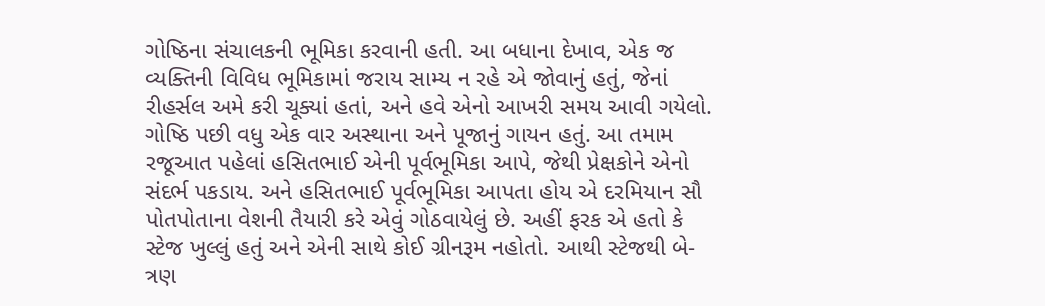ગોષ્ઠિના સંચાલકની ભૂમિકા કરવાની હતી. આ બધાના દેખાવ, એક જ વ્યક્તિની વિવિધ ભૂમિકામાં જરાય સામ્ય ન રહે એ જોવાનું હતું, જેનાં રીહર્સલ અમે કરી ચૂક્યાં હતાં, અને હવે એનો આખરી સમય આવી ગયેલો. ગોષ્ઠિ પછી વધુ એક વાર અસ્થાના અને પૂજાનું ગાયન હતું. આ તમામ રજૂઆત પહેલાં હસિતભાઈ એની પૂર્વભૂમિકા આપે, જેથી પ્રેક્ષકોને એનો સંદર્ભ પકડાય. અને હસિતભાઈ પૂર્વભૂમિકા આપતા હોય એ દરમિયાન સૌ પોતપોતાના વેશની તૈયારી કરે એવું ગોઠવાયેલું છે. અહીં ફરક એ હતો કે સ્ટેજ ખુલ્લું હતું અને એની સાથે કોઈ ગ્રીનરૂમ નહોતો. આથી સ્ટેજથી બે-ત્રણ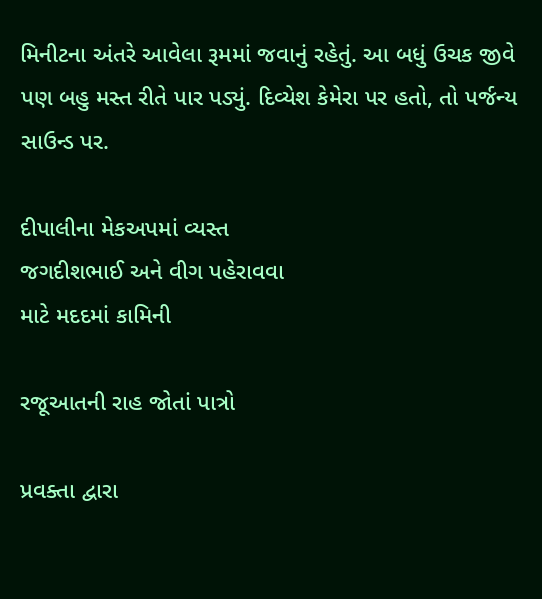મિનીટના અંતરે આવેલા રૂમમાં જવાનું રહેતું. આ બધું ઉચક જીવે પણ બહુ મસ્ત રીતે પાર પડ્યું. દિવ્યેશ કેમેરા પર હતો, તો પર્જન્ય સાઉન્ડ પર.

દીપાલીના મેકઅપમાં વ્યસ્ત
જગદીશભાઈ અને વીગ પહેરાવવા
માટે મદદમાં કામિની

રજૂઆતની રાહ જોતાં પાત્રો

પ્રવક્તા દ્વારા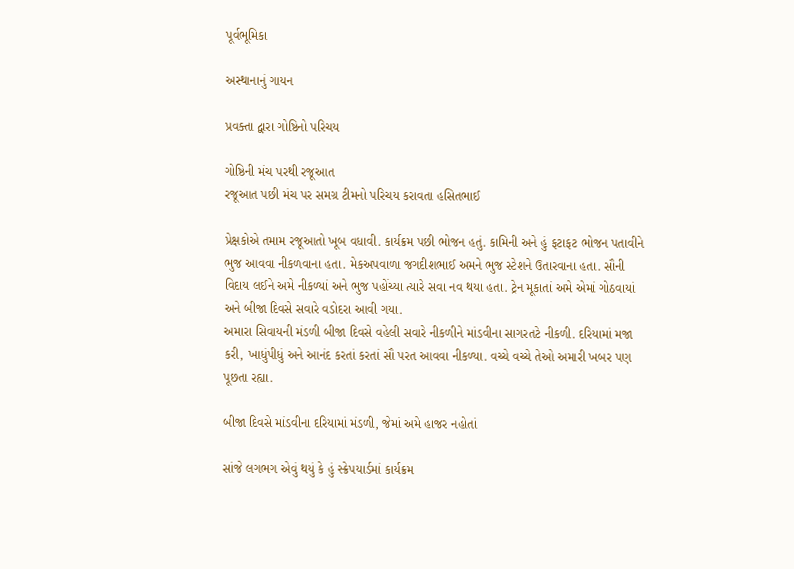પૂર્વભૂમિકા

અસ્થાનાનું ગાયન

પ્રવક્તા દ્વારા ગોષ્ઠિનો પરિચય

ગોષ્ઠિની મંચ પરથી રજૂઆત
રજૂઆત પછી મંચ પર સમગ્ર ટીમનો પરિચય કરાવતા હસિતભાઈ

પ્રેક્ષકોએ તમામ રજૂઆતો ખૂબ વધાવી. કાર્યક્રમ પછી ભોજન હતું. કામિની અને હું ફટાફટ ભોજન પતાવીને ભુજ આવવા નીકળવાના હતા. મેકઅપવાળા જગદીશભાઈ અમને ભુજ સ્ટેશને ઉતારવાના હતા. સૌની વિદાય લઈને અમે નીકળ્યાં અને ભુજ પહોંચ્યા ત્યારે સવા નવ થયા હતા. ટ્રેન મૂકાતાં અમે એમાં ગોઠવાયાં અને બીજા દિવસે સવારે વડોદરા આવી ગયા.
અમારા સિવાયની મંડળી બીજા દિવસે વહેલી સવારે નીકળીને માંડવીના સાગરતટે નીકળી. દરિયામાં મજા કરી, ખાધુંપીધું અને આનંદ કરતાં કરતાં સૌ પરત આવવા નીકળ્યા. વચ્ચે વચ્ચે તેઓ અમારી ખબર પણ પૂછતા રહ્યા.

બીજા દિવસે માંડવીના દરિયામાં મંડળી, જેમાં અમે હાજર નહોતાં

સાંજે લગભગ એવું થયું કે હું સ્ક્રેપયાર્ડમાં કાર્યક્રમ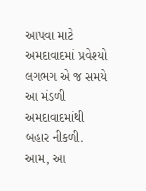આપવા માટે અમદાવાદમાં પ્રવેશ્યો લગભગ એ જ સમયે આ મંડળી અમદાવાદમાંથી બહાર નીકળી.
આમ, આ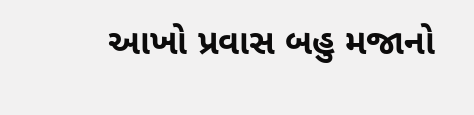આખો પ્રવાસ બહુ મજાનો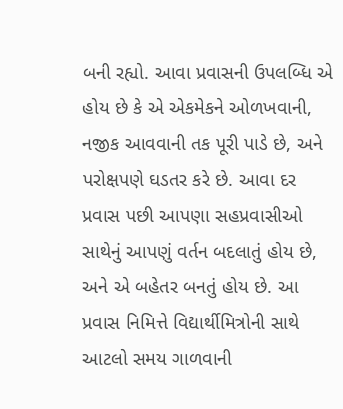બની રહ્યો. આવા પ્રવાસની ઉપલબ્ધિ એ હોય છે કે એ એકમેકને ઓળખવાની, નજીક આવવાની તક પૂરી પાડે છે, અને પરોક્ષપણે ઘડતર કરે છે. આવા દર પ્રવાસ પછી આપણા સહપ્રવાસીઓ સાથેનું આપણું વર્તન બદલાતું હોય છે, અને એ બહેતર બનતું હોય છે. આ પ્રવાસ નિમિત્તે વિદ્યાર્થીમિત્રોની સાથે આટલો સમય ગાળવાની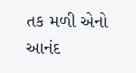તક મળી એનો આનંદ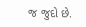જ જુદો છે.